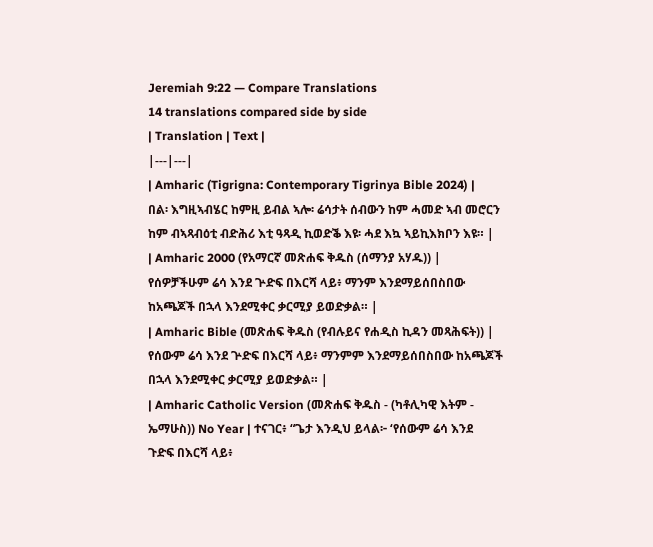Jeremiah 9:22 — Compare Translations
14 translations compared side by side
| Translation | Text |
|---|---|
| Amharic (Tigrigna: Contemporary Tigrinya Bible 2024) | በል፡ እግዚኣብሄር ከምዚ ይብል ኣሎ፡ ሬሳታት ሰብውን ከም ሓመድ ኣብ መሮርን ከም ብኣጻብዕቲ ብድሕሪ እቲ ዓጻዲ ኪወድቕ እዩ፡ ሓደ እኳ ኣይኪእክቦን እዩ። |
| Amharic 2000 (የአማርኛ መጽሐፍ ቅዱስ (ሰማንያ አሃዱ)) | የሰዎቻችሁም ሬሳ እንደ ጕድፍ በእርሻ ላይ፥ ማንም እንደማይሰበስበው ከአጫጆች በኋላ እንደሚቀር ቃርሚያ ይወድቃል። |
| Amharic Bible (መጽሐፍ ቅዱስ (የብሉይና የሐዲስ ኪዳን መጻሕፍት)) | የሰውም ሬሳ እንደ ጕድፍ በእርሻ ላይ፥ ማንምም እንደማይሰበስበው ከአጫጆች በኋላ እንደሚቀር ቃርሚያ ይወድቃል። |
| Amharic Catholic Version (መጽሐፍ ቅዱስ - (ካቶሊካዊ እትም - ኤማሁስ)) No Year | ተናገር፥ “ጌታ እንዲህ ይላል፦ ‘የሰውም ሬሳ እንደ ጉድፍ በእርሻ ላይ፥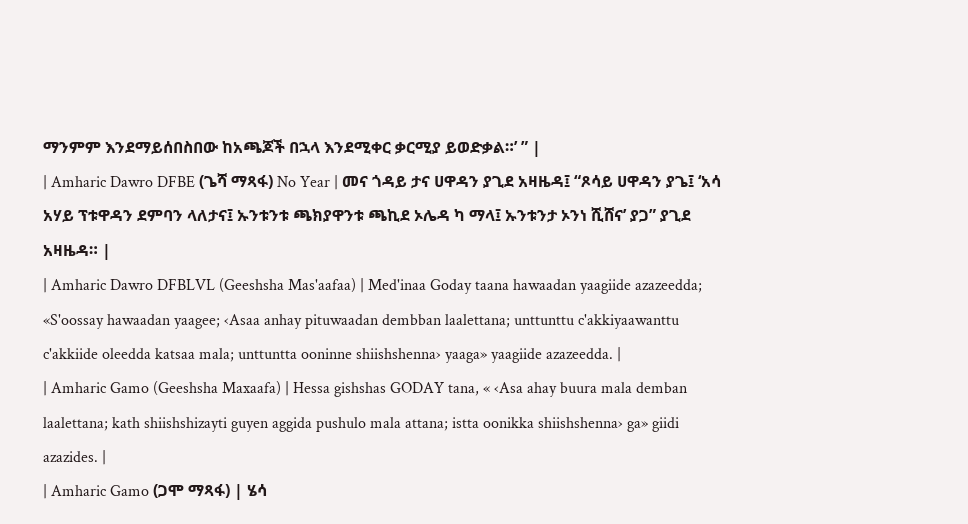ማንምም እንደማይሰበስበው ከአጫጆች በኋላ እንደሚቀር ቃርሚያ ይወድቃል።’ ” |
| Amharic Dawro DFBE (ጌሻ ማጻፋ) No Year | መና ጎዳይ ታና ሀዋዳን ያጊደ አዛዜዳ፤ “ጾሳይ ሀዋዳን ያጌ፤ ‘አሳ አሃይ ፕቱዋዳን ደምባን ላለታና፤ ኡንቱንቱ ጫክያዋንቱ ጫኪደ ኦሌዳ ካ ማላ፤ ኡንቱንታ ኦንነ ሺሸና’ ያጋ” ያጊደ አዛዜዳ። |
| Amharic Dawro DFBLVL (Geeshsha Mas'aafaa) | Med'inaa Goday taana hawaadan yaagiide azazeedda; «S'oossay hawaadan yaagee; ‹Asaa anhay pituwaadan dembban laalettana; unttunttu c'akkiyaawanttu c'akkiide oleedda katsaa mala; unttuntta ooninne shiishshenna› yaaga» yaagiide azazeedda. |
| Amharic Gamo (Geeshsha Maxaafa) | Hessa gishshas GODAY tana, « ‹Asa ahay buura mala demban laalettana; kath shiishshizayti guyen aggida pushulo mala attana; istta oonikka shiishshenna› ga» giidi azazides. |
| Amharic Gamo (ጋሞ ማጻፋ) | ሄሳ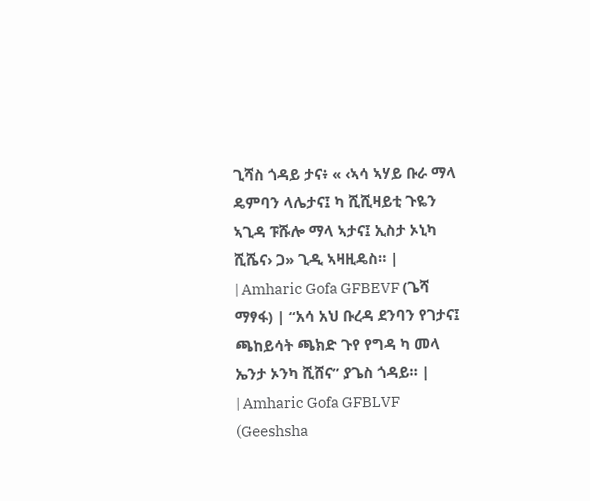ጊሻስ ጎዳይ ታና፥ « ‹ኣሳ ኣሃይ ቡራ ማላ ዴምባን ላሌታና፤ ካ ሺሺዛይቲ ጉዬን ኣጊዳ ፑሹሎ ማላ ኣታና፤ ኢስታ ኦኒካ ሺሼና› ጋ» ጊዲ ኣዛዚዴስ። |
| Amharic Gofa GFBEVF (ጌሻ ማፃፋ) | “አሳ አህ ቡረዳ ደንባን የገታና፤ ጫከይሳት ጫክድ ጉየ የግዳ ካ መላ ኤንታ ኦንካ ሺሸና” ያጌስ ጎዳይ። |
| Amharic Gofa GFBLVF (Geeshsha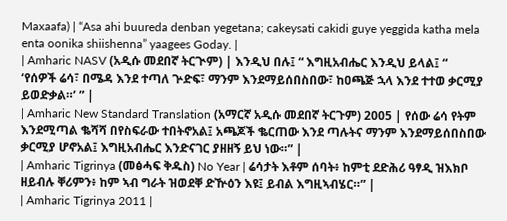Maxaafa) | “Asa ahi buureda denban yegetana; cakeysati cakidi guye yeggida katha mela enta oonika shiishenna” yaagees Goday. |
| Amharic NASV (አዲሱ መደበኛ ትርጒም) | እንዲህ በሉ፤ “ እግዚአብሔር እንዲህ ይላል፤ “ ‘የሰዎች ሬሳ፣ በሜዳ እንደ ተጣለ ጕድፍ፣ ማንም እንደማይሰበስበው፣ ከዐጫጅ ኋላ እንደ ተተወ ቃርሚያ ይወድቃል።’ ” |
| Amharic New Standard Translation (አማርኛ አዲሱ መደበኛ ትርጉም) 2005 | የሰው ሬሳ የትም እንደሚጣል ቈሻሻ በየስፍራው ተበትኖአል፤ አጫጆች ቈርጠው እንደ ጣሉትና ማንም እንደማይሰበስበው ቃርሚያ ሆኖአል፤ እግዚአብሔር እንድናገር ያዘዘኝ ይህ ነው።” |
| Amharic Tigrinya (መፅሓፍ ቅዱስ) No Year | ሬሳታት እቶም ሰባት፥ ከምቲ ደድሕሪ ዓፃዲ ዝእክቦ ዘይብሉ ቐሪምን፥ ከም ኣብ ግራት ዝወደቐ ድዅዕን እዩ፤ ይብል እግዚኣብሄር።” |
| Amharic Tigrinya 2011 |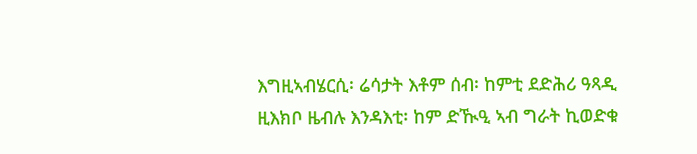እግዚኣብሄርሲ፡ ሬሳታት እቶም ሰብ፡ ከምቲ ደድሕሪ ዓጻዲ ዚእክቦ ዜብሉ እንዳእቲ፡ ከም ድዂዒ ኣብ ግራት ኪወድቁ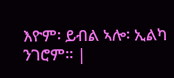እዮም፡ ይብል ኣሎ፡ ኢልካ ንገሮም። |